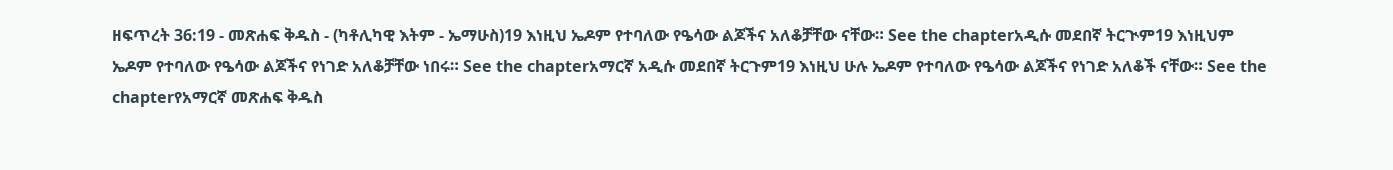ዘፍጥረት 36:19 - መጽሐፍ ቅዱስ - (ካቶሊካዊ እትም - ኤማሁስ)19 እነዚህ ኤዶም የተባለው የዔሳው ልጆችና አለቆቻቸው ናቸው። See the chapterአዲሱ መደበኛ ትርጒም19 እነዚህም ኤዶም የተባለው የዔሳው ልጆችና የነገድ አለቆቻቸው ነበሩ። See the chapterአማርኛ አዲሱ መደበኛ ትርጉም19 እነዚህ ሁሉ ኤዶም የተባለው የዔሳው ልጆችና የነገድ አለቆች ናቸው። See the chapterየአማርኛ መጽሐፍ ቅዱስ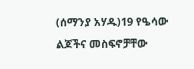(ሰማንያ አሃዱ)19 የዔሳው ልጆችና መስፍኖቻቸው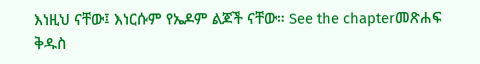እነዚህ ናቸው፤ እነርሱም የኤዶም ልጆች ናቸው። See the chapterመጽሐፍ ቅዱስ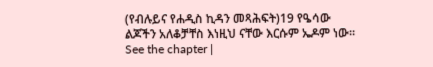(የብሉይና የሐዲስ ኪዳን መጻሕፍት)19 የዔሳው ልጆችን አለቆቻቸስ እነዚህ ናቸው እርሱም ኤዶም ነው። See the chapter |